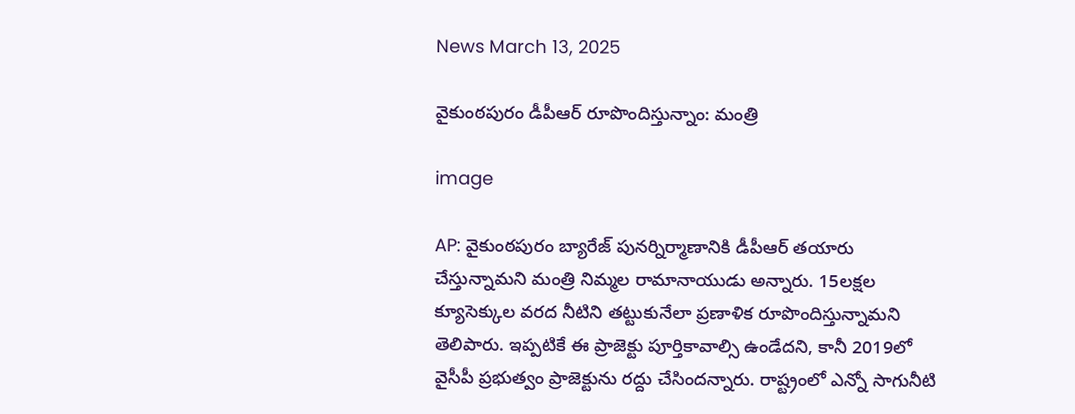News March 13, 2025

వైకుంఠపురం డీపీఆర్ రూపొందిస్తున్నాం: మంత్రి

image

AP: వైకుంఠపురం బ్యారేజ్ పునర్నిర్మాణానికి డీపీఆర్ తయారు చేస్తున్నామని మంత్రి నిమ్మల రామానాయుడు అన్నారు. 15లక్షల క్యూసెక్కుల వరద నీటిని తట్టుకునేలా ప్రణాళిక రూపొందిస్తున్నామని తెలిపారు. ఇప్పటికే ఈ ప్రాజెక్టు పూర్తికావాల్సి ఉండేదని, కానీ 2019లో వైసీపీ ప్రభుత్వం ప్రాజెక్టును రద్దు చేసిందన్నారు. రాష్ట్రంలో ఎన్నో సాగునీటి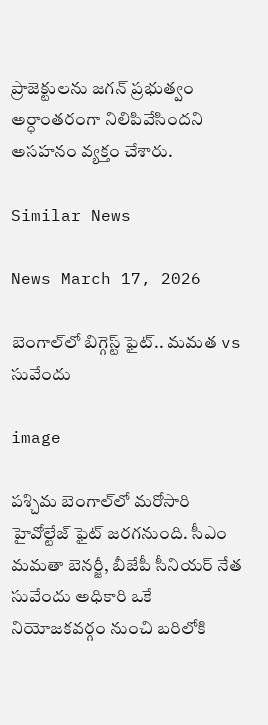ప్రాజెక్టులను జగన్ ప్రభుత్వం అర్ధాంతరంగా నిలిపివేసిందని అసహనం వ్యక్తం చేశారు.

Similar News

News March 17, 2026

బెంగాల్‌లో బిగ్గెస్ట్ ఫైట్.. మమత vs సువేందు

image

పశ్చిమ బెంగాల్‌లో మరోసారి హైవోల్టేజ్ ఫైట్ జరగనుంది. సీఎం మమతా బెనర్జీ, బీజేపీ సీనియర్ నేత సువేందు అధికారి ఒకే నియోజకవర్గం నుంచి బరిలోకి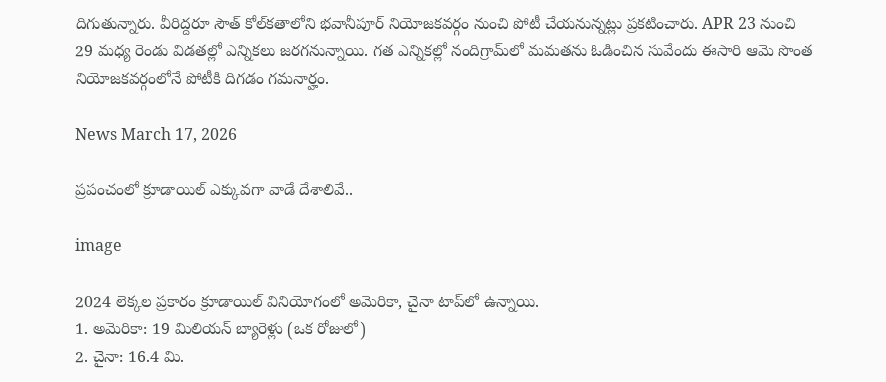దిగుతున్నారు. వీరిద్దరూ సౌత్ కోల్‌కతాలోని భవానీపూర్ నియోజకవర్గం నుంచి పోటీ చేయనున్నట్లు ప్రకటించారు. APR 23 నుంచి 29 మధ్య రెండు విడతల్లో ఎన్నికలు జరగనున్నాయి. గత ఎన్నికల్లో నందిగ్రామ్‌లో మమతను ఓడించిన సువేందు ఈసారి ఆమె సొంత నియోజకవర్గంలోనే పోటీకి దిగడం గమనార్హం.

News March 17, 2026

ప్రపంచంలో క్రూడాయిల్ ఎక్కువగా వాడే దేశాలివే..

image

2024 లెక్కల ప్రకారం క్రూడాయిల్ వినియోగంలో అమెరికా, చైనా టాప్‌లో ఉన్నాయి.
1. అమెరికా: 19 మిలియన్ బ్యారెళ్లు (ఒక రోజులో)
2. చైనా: 16.4 మి.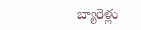బ్యారెళ్లు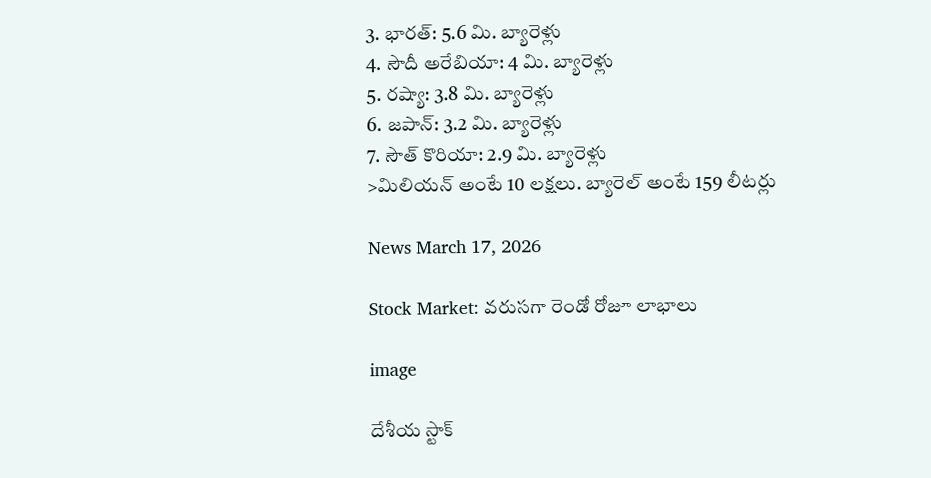3. భారత్: 5.6 మి. బ్యారెళ్లు
4. సౌదీ అరేబియా: 4 మి. బ్యారెళ్లు
5. రష్యా: 3.8 మి. బ్యారెళ్లు
6. జపాన్: 3.2 మి. బ్యారెళ్లు
7. సౌత్ కొరియా: 2.9 మి. బ్యారెళ్లు
>మిలియన్ అంటే 10 లక్షలు. బ్యారెల్ అంటే 159 లీటర్లు

News March 17, 2026

Stock Market: వరుసగా రెండో రోజూ లాభాలు

image

దేశీయ స్టాక్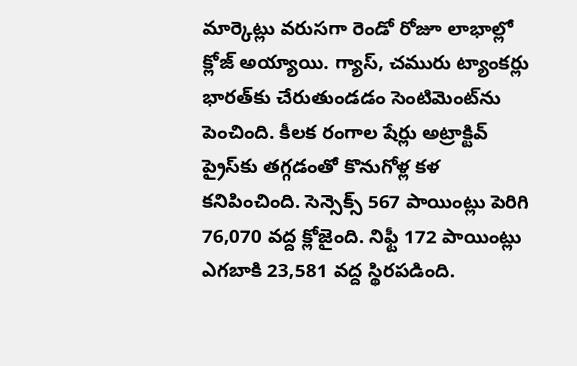మార్కెట్లు వరుసగా రెండో రోజూ లాభాల్లో క్లోజ్ అయ్యాయి. గ్యాస్, చమురు ట్యాంకర్లు భారత్‌కు చేరుతుండడం సెంటిమెంట్‌ను పెంచింది. కీలక రంగాల షేర్లు అట్రాక్టివ్ ప్రైస్‌కు తగ్గడంతో కొనుగోళ్ల కళ కనిపించింది. సెన్సెక్స్ 567 పాయింట్లు పెరిగి 76,070 వద్ద క్లోజైంది. నిఫ్టీ 172 పాయింట్లు ఎగబాకి 23,581 వద్ద స్థిరపడింది.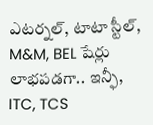ఎటర్నల్, టాటా స్టీల్, M&M, BEL షేర్లు లాభపడగా.. ఇన్ఫీ, ITC, TCS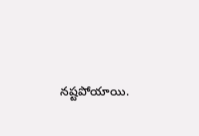నష్టపోయాయి.